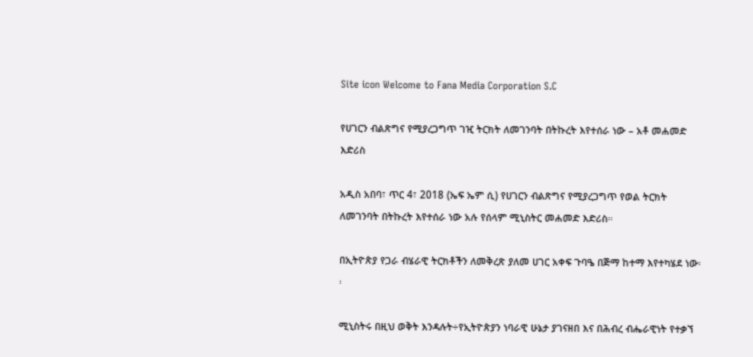Site icon Welcome to Fana Media Corporation S.C

የሀገርን ብልጽግና የሚያረጋግጥ ገዢ ትርክት ለመገንባት በትኩረት እየተሰራ ነው – አቶ መሐመድ እድሪስ

አዲስ አበባ፣ ጥር 4፣ 2018 (ኤፍ ኤም ሲ) የሀገርን ብልጽግና የሚያረጋግጥ የወል ትርክት ለመገንባት በትኩረት እየተሰራ ነው አሉ የሰላም ሚኒስትር መሐመድ እድሪስ።

በኢትዮጵያ የጋራ ብሄራዊ ትርክቶችን ለመቅረጽ ያለመ ሀገር አቀፍ ጉባዔ በጅማ ከተማ እየተካሄደ ነው፡፡

ሚኒስትሩ በዚህ ወቅት እንዳሉት÷የኢትዮጵያን ነባራዊ ሁኔታ ያገናዘበ እና በሕብረ ብሔራዊነት የተቃኘ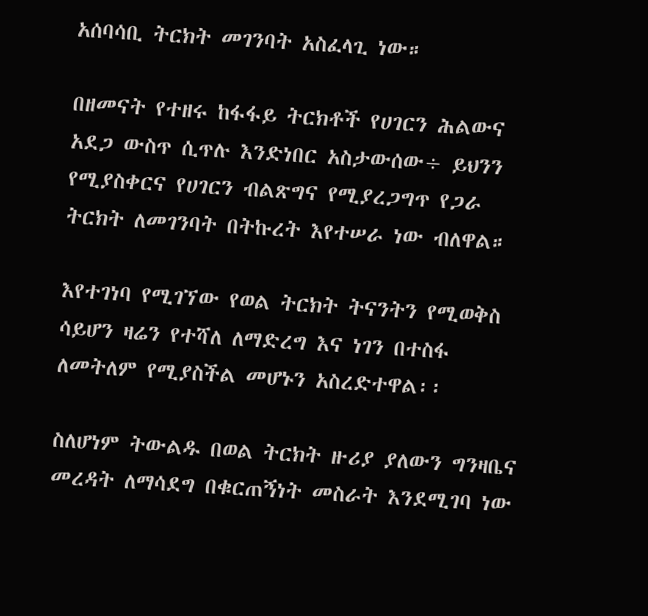አሰባሳቢ ትርክት መገንባት አስፈላጊ ነው።

በዘመናት የተዘሩ ከፋፋይ ትርክቶች የሀገርን ሕልውና አደጋ ውስጥ ሲጥሉ እንድነበር አስታውሰው÷ ይህንን የሚያስቀርና የሀገርን ብልጽግና የሚያረጋግጥ የጋራ ትርክት ለመገንባት በትኩረት እየተሠራ ነው ብለዋል።

እየተገነባ የሚገኘው የወል ትርክት ትናንትን የሚወቅስ ሳይሆን ዛሬን የተሻለ ለማድረግ እና ነገን በተስፋ ለመትለም የሚያስችል መሆኑን አስረድተዋል፡፡

ስለሆነም ትውልዱ በወል ትርክት ዙሪያ ያለውን ግንዛቤና መረዳት ለማሳደግ በቁርጠኝነት መስራት እንደሚገባ ነው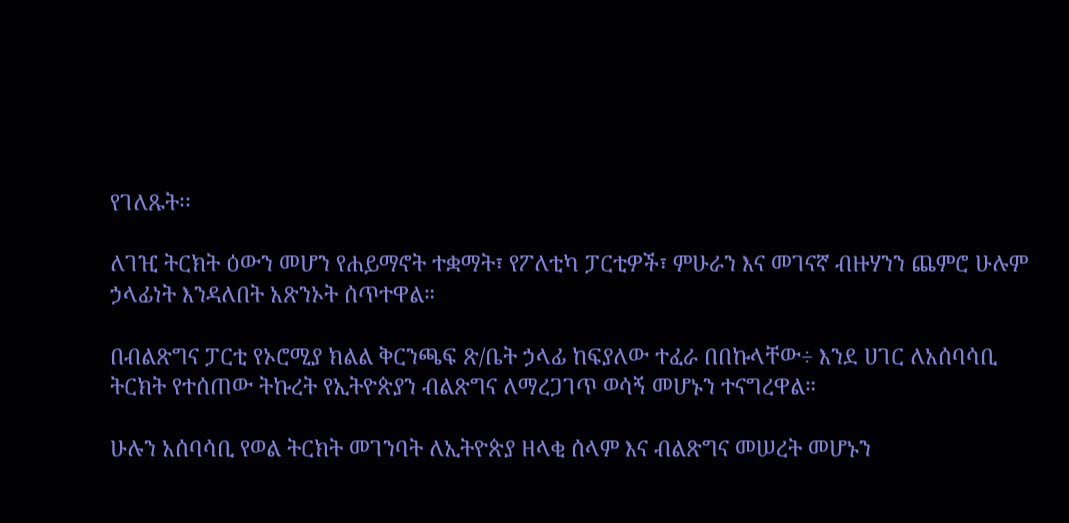የገለጹት፡፡

ለገዢ ትርክት ዕውን መሆን የሐይማኖት ተቋማት፣ የፖለቲካ ፓርቲዎች፣ ምሁራን እና መገናኛ ብዙሃንን ጨምሮ ሁሉም ኃላፊነት እንዳለበት አጽንኦት ሰጥተዋል።

በብልጽግና ፓርቲ የኦሮሚያ ክልል ቅርንጫፍ ጽ/ቤት ኃላፊ ከፍያለው ተፈራ በበኩላቸው÷ እንደ ሀገር ለአሰባሳቢ ትርክት የተሰጠው ትኩረት የኢትዮጵያን ብልጽግና ለማረጋገጥ ወሳኝ መሆኑን ተናግረዋል።

ሁሉን አሰባሳቢ የወል ትርክት መገንባት ለኢትዮጵያ ዘላቂ ሰላም እና ብልጽግና መሠረት መሆኑን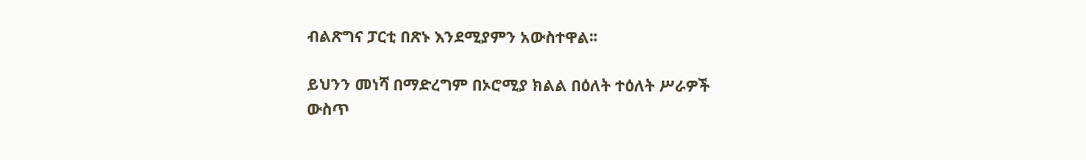ብልጽግና ፓርቲ በጽኑ እንደሚያምን አውስተዋል፡፡

ይህንን መነሻ በማድረግም በኦሮሚያ ክልል በዕለት ተዕለት ሥራዎች ውስጥ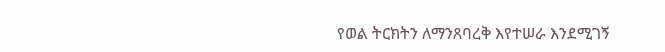የወል ትርክትን ለማንጸባረቅ እየተሠራ እንደሚገኝ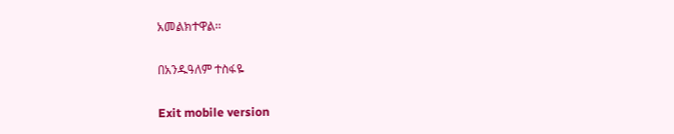አመልክተዋል፡፡

በአንዱዓለም ተስፋዬ

Exit mobile version